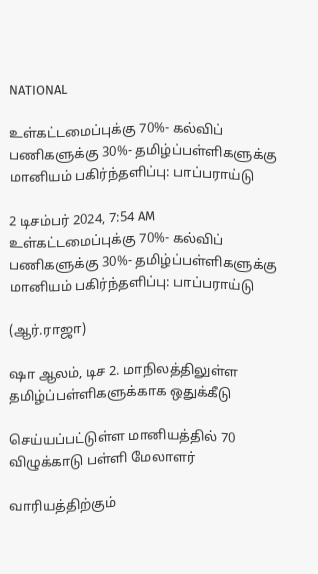NATIONAL

உள்கட்டமைப்புக்கு 70%- கல்விப் பணிகளுக்கு 30%- தமிழ்ப்பள்ளிகளுக்கு மானியம் பகிர்ந்தளிப்பு: பாப்பராய்டு

2 டிசம்பர் 2024, 7:54 AM
உள்கட்டமைப்புக்கு 70%- கல்விப் பணிகளுக்கு 30%- தமிழ்ப்பள்ளிகளுக்கு மானியம் பகிர்ந்தளிப்பு: பாப்பராய்டு

(ஆர்.ராஜா)

ஷா ஆலம், டிச 2. மாநிலத்திலுள்ள தமிழ்ப்பள்ளிகளுக்காக ஒதுக்கீடு

செய்யப்பட்டுள்ள மானியத்தில் 70 விழுக்காடு பள்ளி மேலாளர்

வாரியத்திற்கும்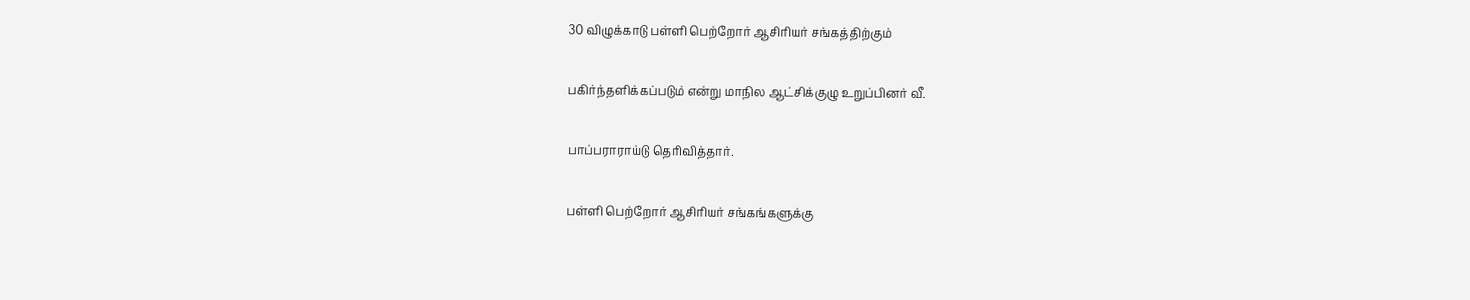30 விழுக்காடு பள்ளி பெற்றோர் ஆசிரியர் சங்கத்திற்கும்

பகிர்ந்தளிக்கப்படும் என்று மாநில ஆட்சிக்குழு உறுப்பினர் வீ.

பாப்பராராய்டு தெரிவித்தார்.

பள்ளி பெற்றோர் ஆசிரியர் சங்கங்களுக்கு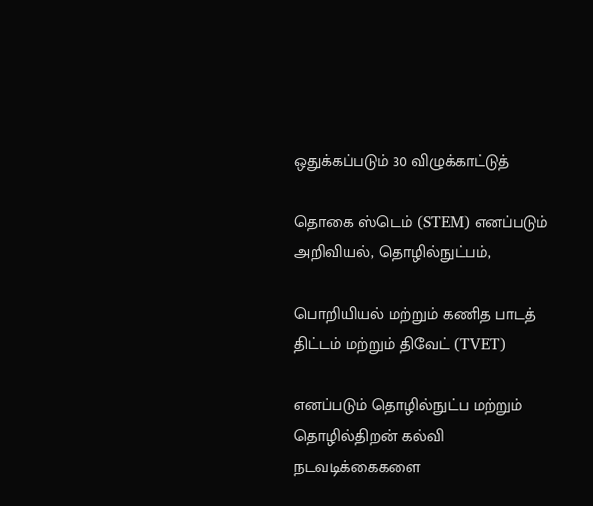ஒதுக்கப்படும் 30 விழுக்காட்டுத்

தொகை ஸ்டெம் (STEM) எனப்படும் அறிவியல், தொழில்நுட்பம்,

பொறியியல் மற்றும் கணித பாடத் திட்டம் மற்றும் திவேட் (TVET)

எனப்படும் தொழில்நுட்ப மற்றும் தொழில்திறன் கல்வி நடவடிக்கைகளை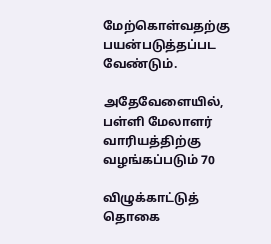மேற்கொள்வதற்கு பயன்படுத்தப்பட வேண்டும்.

அதேவேளையில், பள்ளி மேலாளர் வாரியத்திற்கு வழங்கப்படும் 70

விழுக்காட்டுத் தொகை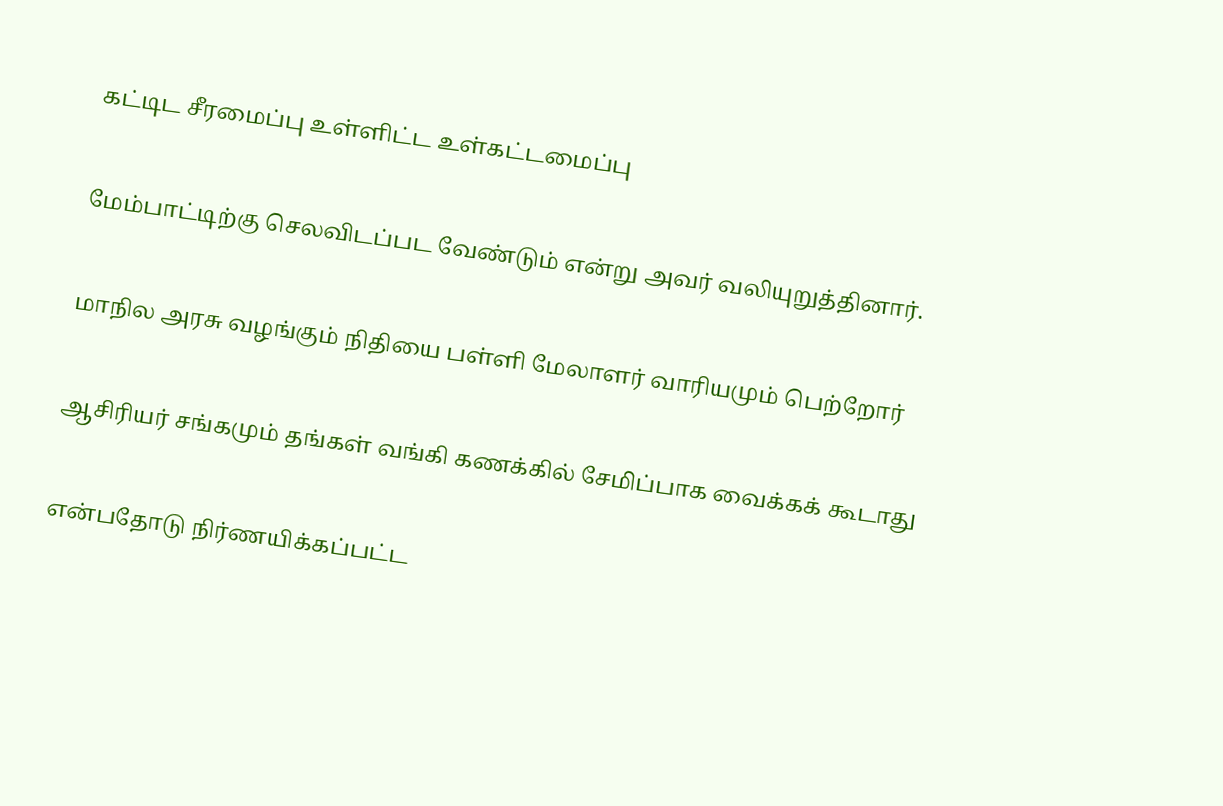கட்டிட சீரமைப்பு உள்ளிட்ட உள்கட்டமைப்பு

மேம்பாட்டிற்கு செலவிடப்பட வேண்டும் என்று அவர் வலியுறுத்தினார்.

மாநில அரசு வழங்கும் நிதியை பள்ளி மேலாளர் வாரியமும் பெற்றோர்

ஆசிரியர் சங்கமும் தங்கள் வங்கி கணக்கில் சேமிப்பாக வைக்கக் கூடாது

என்பதோடு நிர்ணயிக்கப்பட்ட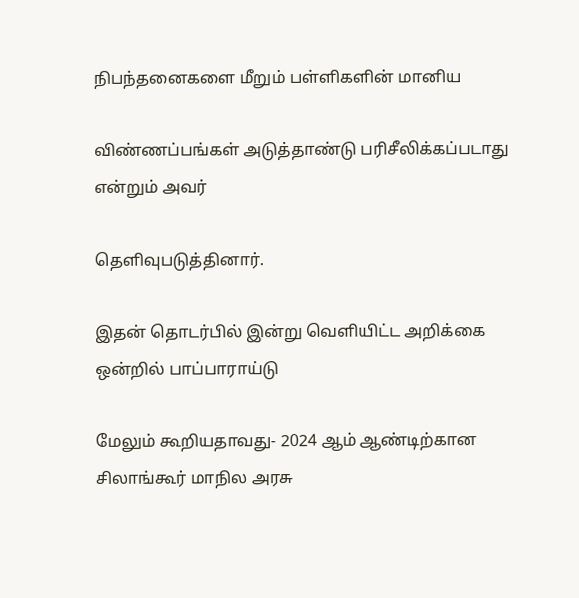நிபந்தனைகளை மீறும் பள்ளிகளின் மானிய

விண்ணப்பங்கள் அடுத்தாண்டு பரிசீலிக்கப்படாது என்றும் அவர்

தெளிவுபடுத்தினார்.

இதன் தொடர்பில் இன்று வெளியிட்ட அறிக்கை ஒன்றில் பாப்பாராய்டு

மேலும் கூறியதாவது- 2024 ஆம் ஆண்டிற்கான சிலாங்கூர் மாநில அரசு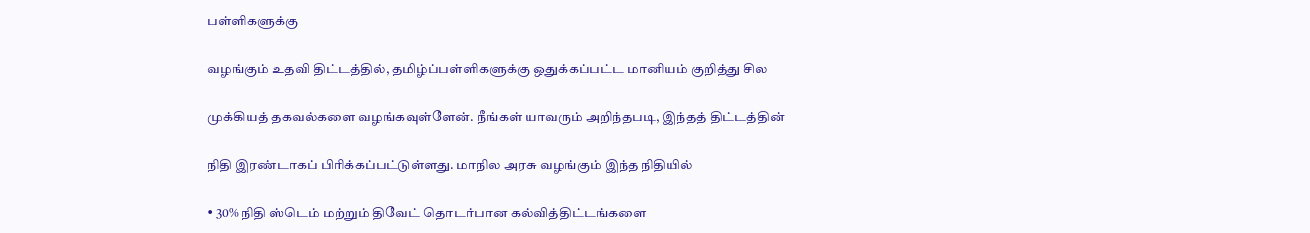பள்ளிகளுக்கு

வழங்கும் உதவி திட்டத்தில், தமிழ்ப்பள்ளிகளுக்கு ஒதுக்கப்பட்ட மானியம் குறித்து சில

முக்கியத் தகவல்களை வழங்கவுள்ளேன். நீங்கள் யாவரும் அறிந்தபடி, இந்தத் திட்டத்தின்

நிதி இரண்டாகப் பிரிக்கப்பட்டுள்ளது. மாநில அரசு வழங்கும் இந்த நிதியில்

• 30% நிதி ஸ்டெம் மற்றும் திவேட் தொடர்பான கல்வித்திட்டங்களை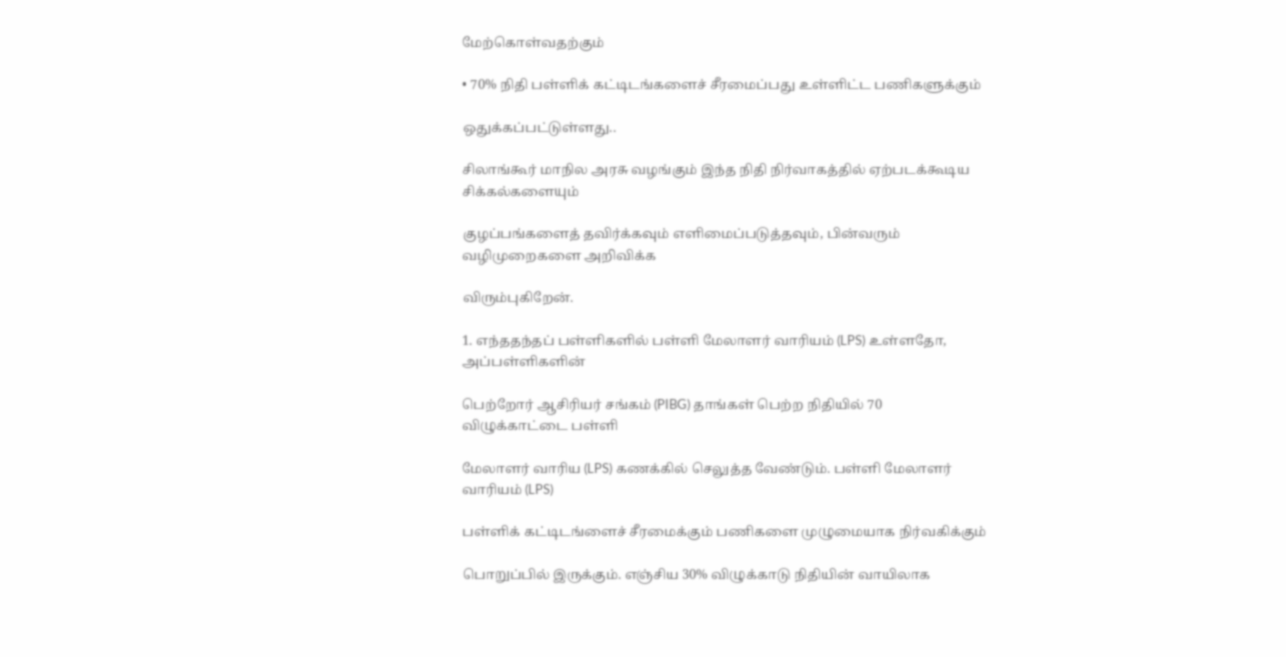மேற்கொள்வதற்கும்

• 70% நிதி பள்ளிக் கட்டிடங்களைச் சீரமைப்பது உள்ளிட்ட பணிகளுக்கும்

ஒதுக்கப்பட்டுள்ளது..

சிலாங்கூர் மாநில அரசு வழங்கும் இந்த நிதி நிர்வாகத்தில் ஏற்படக்கூடிய சிக்கல்களையும்

குழப்பங்களைத் தவிர்க்கவும் எளிமைப்படுத்தவும், பின்வரும் வழிமுறைகளை அறிவிக்க

விரும்புகிறேன்.

1. எந்ததந்தப் பள்ளிகளில் பள்ளி மேலாளர் வாரியம் (LPS) உள்ளதோ, அப்பள்ளிகளின்

பெற்றோர் ஆசிரியர் சங்கம் (PIBG) தாங்கள் பெற்ற நிதியில் 70 விழுக்காட்டை பள்ளி

மேலாளர் வாரிய (LPS) கணக்கில் செலுத்த வேண்டும். பள்ளி மேலாளர் வாரியம் (LPS)

பள்ளிக் கட்டிடங்ளைச் சீரமைக்கும் பணிகளை முழுமையாக நிர்வகிக்கும்

பொறுப்பில் இருக்கும். எஞ்சிய 30% விழுக்காடு நிதியின் வாயிலாக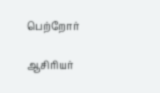பெற்றோர்

ஆசிரியர்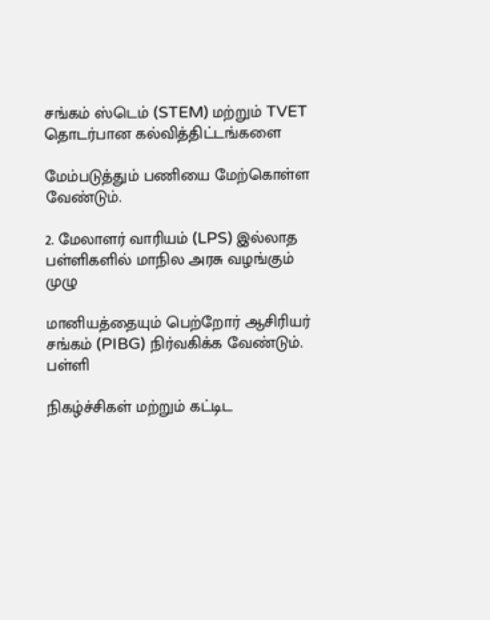சங்கம் ஸ்டெம் (STEM) மற்றும் TVET தொடர்பான கல்வித்திட்டங்களை

மேம்படுத்தும் பணியை மேற்கொள்ள வேண்டும்.

2. மேலாளர் வாரியம் (LPS) இல்லாத பள்ளிகளில் மாநில அரசு வழங்கும் முழு

மானியத்தையும் பெற்றோர் ஆசிரியர் சங்கம் (PIBG) நிர்வகிக்க வேண்டும். பள்ளி

நிகழ்ச்சிகள் மற்றும் கட்டிட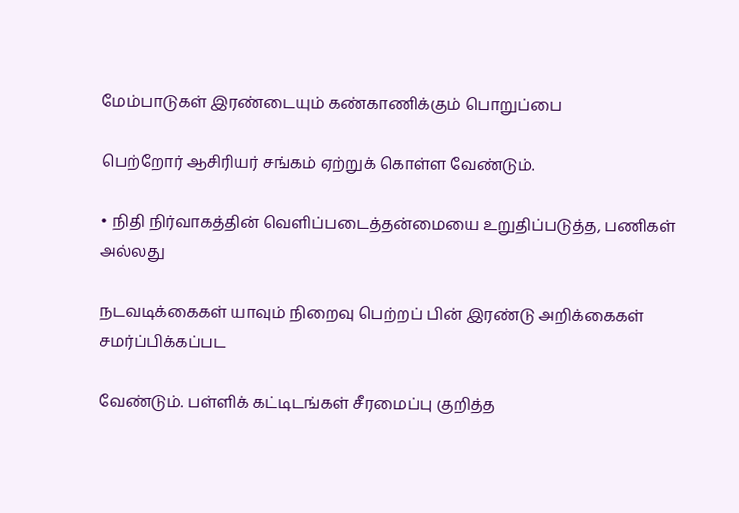மேம்பாடுகள் இரண்டையும் கண்காணிக்கும் பொறுப்பை

பெற்றோர் ஆசிரியர் சங்கம் ஏற்றுக் கொள்ள வேண்டும்.

• நிதி நிர்வாகத்தின் வெளிப்படைத்தன்மையை உறுதிப்படுத்த, பணிகள் அல்லது

நடவடிக்கைகள் யாவும் நிறைவு பெற்றப் பின் இரண்டு அறிக்கைகள் சமர்ப்பிக்கப்பட

வேண்டும். பள்ளிக் கட்டிடங்கள் சீரமைப்பு குறித்த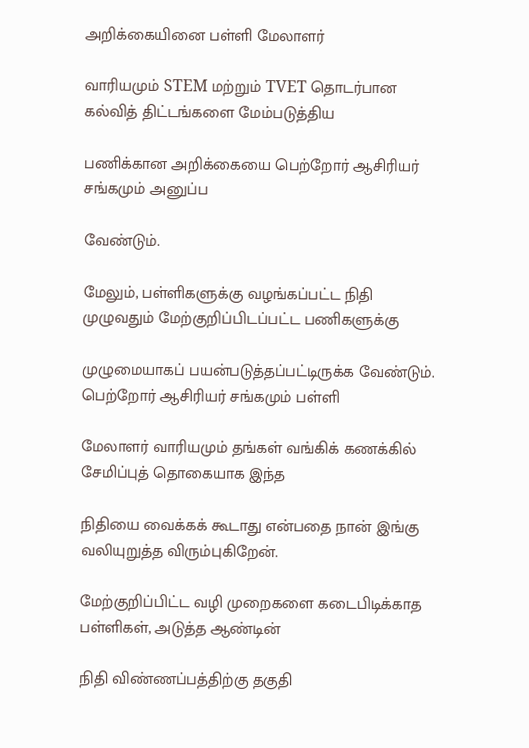அறிக்கையினை பள்ளி மேலாளர்

வாரியமும் STEM மற்றும் TVET தொடர்பான கல்வித் திட்டங்களை மேம்படுத்திய

பணிக்கான அறிக்கையை பெற்றோர் ஆசிரியர் சங்கமும் அனுப்ப

வேண்டும்.

மேலும், பள்ளிகளுக்கு வழங்கப்பட்ட நிதி முழுவதும் மேற்குறிப்பிடப்பட்ட பணிகளுக்கு

முழுமையாகப் பயன்படுத்தப்பட்டிருக்க வேண்டும். பெற்றோர் ஆசிரியர் சங்கமும் பள்ளி

மேலாளர் வாரியமும் தங்கள் வங்கிக் கணக்கில் சேமிப்புத் தொகையாக இந்த

நிதியை வைக்கக் கூடாது என்பதை நான் இங்கு வலியுறுத்த விரும்புகிறேன்.

மேற்குறிப்பிட்ட வழி முறைகளை கடைபிடிக்காத பள்ளிகள், அடுத்த ஆண்டின்

நிதி விண்ணப்பத்திற்கு தகுதி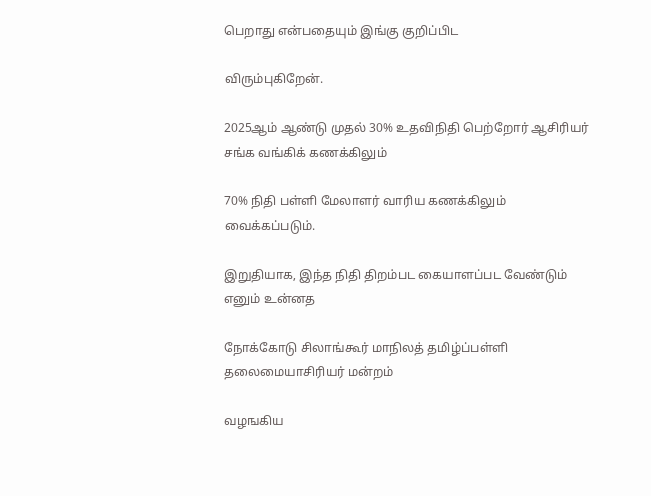பெறாது என்பதையும் இங்கு குறிப்பிட

விரும்புகிறேன்.

2025ஆம் ஆண்டு முதல் 30% உதவிநிதி பெற்றோர் ஆசிரியர் சங்க வங்கிக் கணக்கிலும்

70% நிதி பள்ளி மேலாளர் வாரிய கணக்கிலும் வைக்கப்படும்.

இறுதியாக, இந்த நிதி திறம்பட கையாளப்பட வேண்டும் எனும் உன்னத

நோக்கோடு சிலாங்கூர் மாநிலத் தமிழ்ப்பள்ளி தலைமையாசிரியர் மன்றம்

வழஙகிய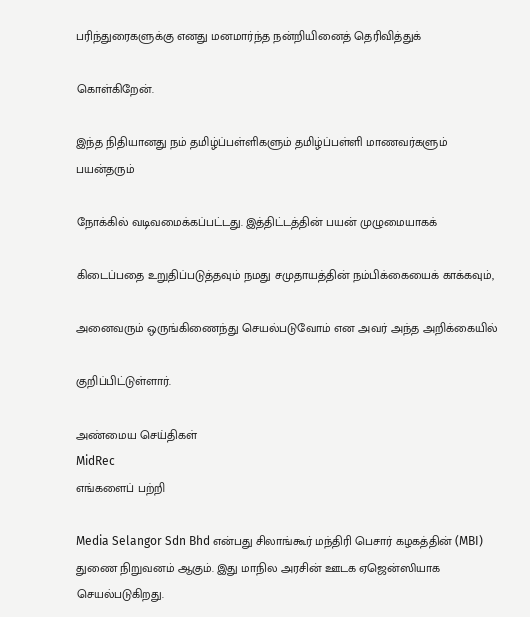பரிந்துரைகளுக்கு எனது மனமார்ந்த நன்றியினைத் தெரிவித்துக்

கொள்கிறேன்.

இந்த நிதியானது நம் தமிழ்ப்பள்ளிகளும் தமிழ்ப்பள்ளி மாணவர்களும் பயன்தரும்

நோக்கில் வடிவமைக்கப்பட்டது. இத்திட்டத்தின் பயன் முழுமையாகக்

கிடைப்பதை உறுதிப்படுத்தவும் நமது சமுதாயத்தின் நம்பிக்கையைக் காக்கவும்,

அனைவரும் ஒருங்கிணைந்து செயல்படுவோம் என அவர் அந்த அறிக்கையில்

குறிப்பிட்டுள்ளார்.

அண்மைய செய்திகள்
MidRec
எங்களைப் பற்றி

Media Selangor Sdn Bhd என்பது சிலாங்கூர் மந்திரி பெசார் கழகத்தின் (MBI) துணை நிறுவனம் ஆகும். இது மாநில அரசின் ஊடக ஏஜென்ஸியாக செயல்படுகிறது.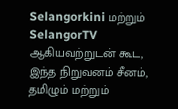Selangorkini மற்றும் SelangorTV ஆகியவற்றுடன் கூட, இந்த நிறுவனம் சீனம், தமிழும் மற்றும்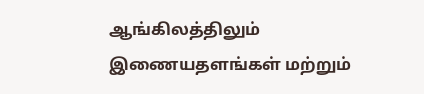ஆங்கிலத்திலும் இணையதளங்கள் மற்றும்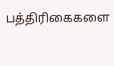பத்திரிகைகளை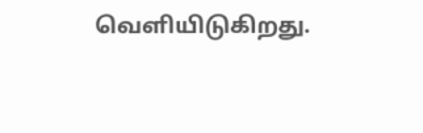வெளியிடுகிறது.